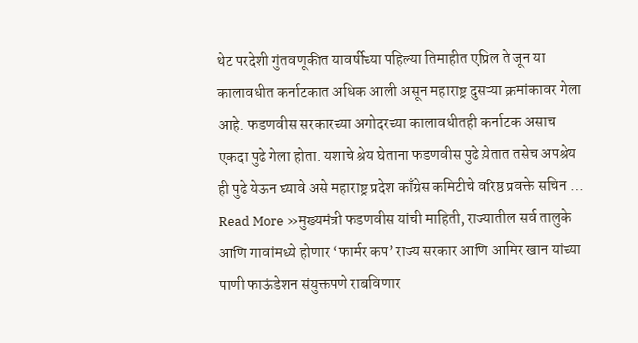थेट परदेशी गुंतवणूकीत यावर्षीच्या पहिल्या तिमाहीत एप्रिल ते जून या कालावधीत कर्नाटकात अधिक आली असून महाराष्ट्र दुसऱ्या क्रमांकावर गेला आहे. फडणवीस सरकारच्या अगोदरच्या कालावधीतही कर्नाटक असाच एकदा पुढे गेला होता. यशाचे श्रेय घेताना फडणवीस पुढे य़ेतात तसेच अपश्रेय ही पुढे येऊन घ्यावे असे महाराष्ट्र प्रदेश काँग्रेस कमिटीचे वरिष्ठ प्रवक्ते सचिन …
Read More »मुख्यमंत्री फडणवीस यांची माहिती, राज्यातील सर्व तालुके आणि गावांमध्ये होणार ‘फार्मर कप’ राज्य सरकार आणि आमिर खान यांच्या पाणी फाऊंडेशन संयुक्तपणे राबविणार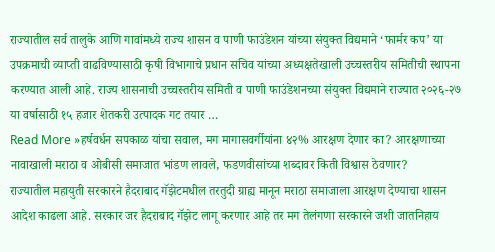राज्यातील सर्व तालुके आणि गावांमध्ये राज्य शासन व पाणी फाउंडेशन यांच्या संयुक्त विद्यमाने ‘फार्मर कप’ या उपक्रमाची व्याप्ती वाढविण्यासाठी कृषी विभागाचे प्रधान सचिव यांच्या अध्यक्षतेखाली उच्चस्तरीय समितीची स्थापना करण्यात आली आहे. राज्य शासनाची उच्चस्तरीय समिती व पाणी फाउंडेशनच्या संयुक्त विद्यमाने राज्यात २०२६-२७ या वर्षासाठी १५ हजार शेतकरी उत्पादक गट तयार …
Read More »हर्षवर्धन सपकाळ यांचा सवाल, मग मागासवर्गीयांना ४२% आरक्षण देणार का? आरक्षणाच्या नावाखाली मराठा व ओबीसी समाजात भांडण लावले, फडणवीसांच्या शब्दावर किती विश्वास ठेवणार?
राज्यातील महायुती सरकारने हैदराबाद गॅझेटमधील तरतुदी ग्राह्य मानून मराठा समाजाला आरक्षण देण्याचा शासन आदेश काढला आहे. सरकार जर हैदराबाद गॅझेट लागू करणार आहे तर मग तेलंगणा सरकारने जशी जातनिहाय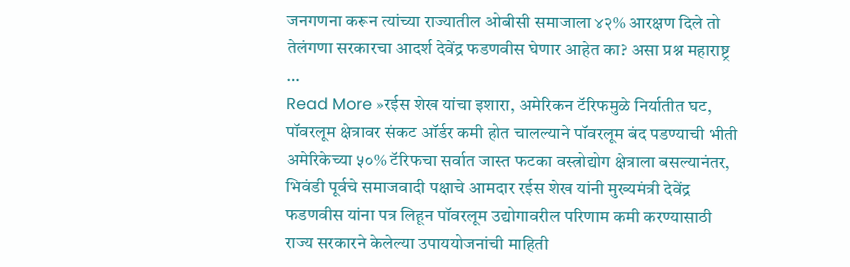जनगणना करून त्यांच्या राज्यातील ओबीसी समाजाला ४२% आरक्षण दिले तो तेलंगणा सरकारचा आदर्श देवेंद्र फडणवीस घेणार आहेत का? असा प्रश्न महाराष्ट्र …
Read More »रईस शेख यांचा इशारा, अमेरिकन टॅरिफमुळे निर्यातीत घट, पॉवरलूम क्षेत्रावर संकट ऑर्डर कमी होत चालल्याने पॉवरलूम बंद पडण्याची भीती
अमेरिकेच्या ५०% टॅरिफचा सर्वात जास्त फटका वस्त्रोद्योग क्षेत्राला बसल्यानंतर, भिवंडी पूर्वचे समाजवादी पक्षाचे आमदार रईस शेख यांनी मुख्यमंत्री देवेंद्र फडणवीस यांना पत्र लिहून पॉवरलूम उद्योगावरील परिणाम कमी करण्यासाठी राज्य सरकारने केलेल्या उपाययोजनांची माहिती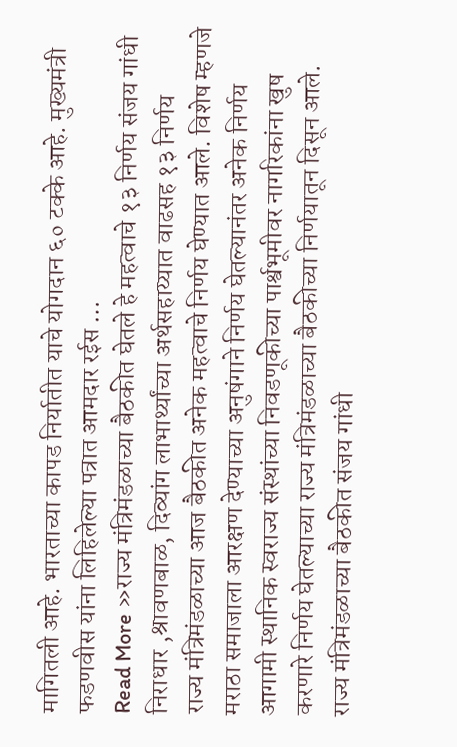मागितली आहे. भारताच्या कापड निर्यातीत याचे योगदान ६० टक्के आहे. मुख्यमंत्री फडणवीस यांना लिहिलेल्या पत्रात आमदार रईस …
Read More »राज्य मंत्रिमंडळाच्या बैठकीत घेतले हे महत्वाचे १३ निर्णय संजय गांधी निराधार ,श्रावणबाळ, दिव्यांग लाभार्थ्यांच्या अर्थसहाय्यात वाढसह १३ निर्णय
राज्य मंत्रिमंडळाच्या आज बैठकीत अनेक महत्वाचे निर्णय घेण्यात आले. विशेष म्हणजे मराठा समाजाला आरक्षण देण्याच्या अनुषंगाने निर्णय घेतल्यानंतर अनेक निर्णय आगामी स्थानिक स्वराज्य संस्थांच्या निवडणूकीच्या पार्श्वभूमीवर नागरिकांना खुष करणारे निर्णय घेतल्याच्या राज्य मंत्रिमंडळाच्या बैठकीच्या निर्णयातून दिसून आले. राज्य मंत्रिमंडळाच्या बैठकीत संजय गांधी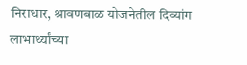निराधार, श्रावणबाळ योजनेतील दिव्यांग लाभार्थ्यांच्या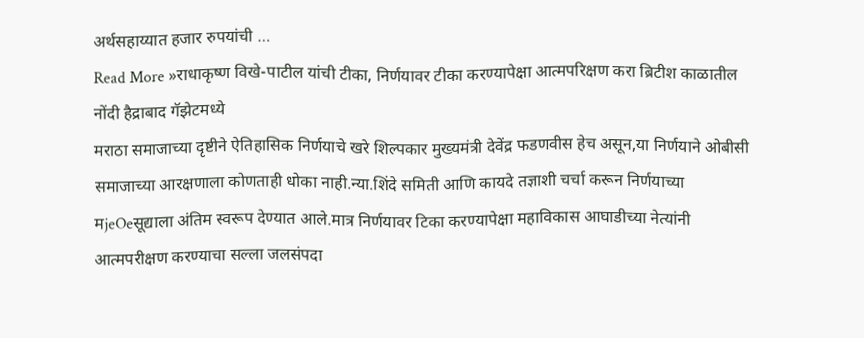अर्थसहाय्यात हजार रुपयांची …
Read More »राधाकृष्ण विखे-पाटील यांची टीका, निर्णयावर टीका करण्यापेक्षा आत्मपरिक्षण करा ब्रिटीश काळातील नोंदी हैद्राबाद गॅझेटमध्ये
मराठा समाजाच्या दृष्टीने ऐतिहासिक निर्णयाचे खरे शिल्पकार मुख्यमंत्री देवेंद्र फडणवीस हेच असून,या निर्णयाने ओबीसी समाजाच्या आरक्षणाला कोणताही धोका नाही.न्या.शिंदे समिती आणि कायदे तज्ञाशी चर्चा करून निर्णयाच्या मjeOeसूद्याला अंतिम स्वरूप देण्यात आले.मात्र निर्णयावर टिका करण्यापेक्षा महाविकास आघाडीच्या नेत्यांनी आत्मपरीक्षण करण्याचा सल्ला जलसंपदा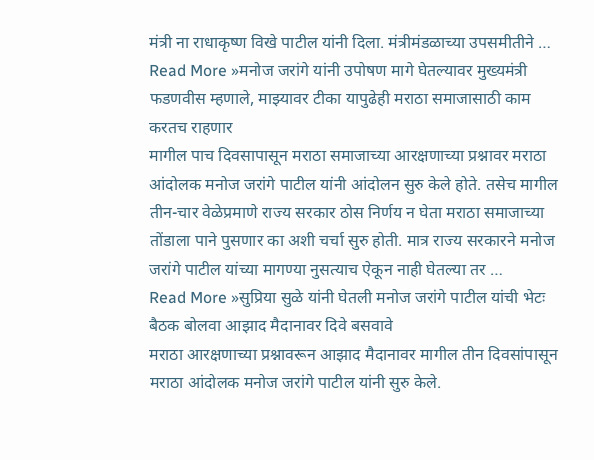मंत्री ना राधाकृष्ण विखे पाटील यांनी दिला. मंत्रीमंडळाच्या उपसमीतीने …
Read More »मनोज जरांगे यांनी उपोषण मागे घेतल्यावर मुख्यमंत्री फडणवीस म्हणाले, माझ्यावर टीका यापुढेही मराठा समाजासाठी काम करतच राहणार
मागील पाच दिवसापासून मराठा समाजाच्या आरक्षणाच्या प्रश्नावर मराठा आंदोलक मनोज जरांगे पाटील यांनी आंदोलन सुरु केले होते. तसेच मागील तीन-चार वेळेप्रमाणे राज्य सरकार ठोस निर्णय न घेता मराठा समाजाच्या तोंडाला पाने पुसणार का अशी चर्चा सुरु होती. मात्र राज्य सरकारने मनोज जरांगे पाटील यांच्या मागण्या नुसत्याच ऐकून नाही घेतल्या तर …
Read More »सुप्रिया सुळे यांनी घेतली मनोज जरांगे पाटील यांची भेटः बैठक बोलवा आझाद मैदानावर दिवे बसवावे
मराठा आरक्षणाच्या प्रश्नावरून आझाद मैदानावर मागील तीन दिवसांपासून मराठा आंदोलक मनोज जरांगे पाटील यांनी सुरु केले.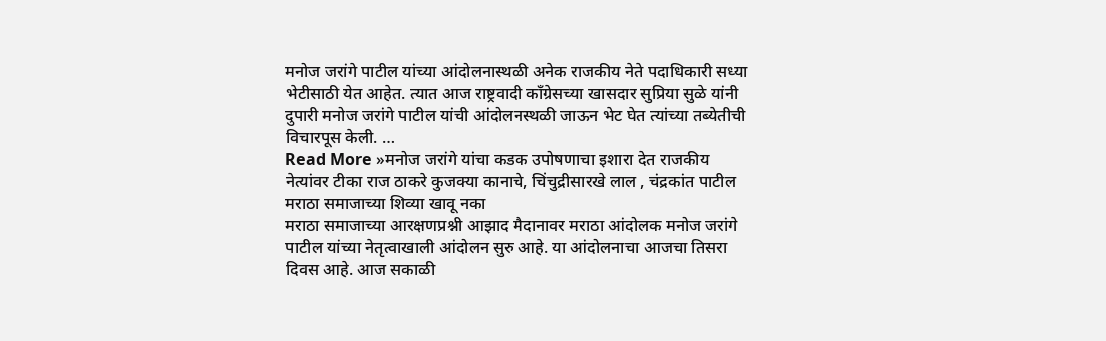मनोज जरांगे पाटील यांच्या आंदोलनास्थळी अनेक राजकीय नेते पदाधिकारी सध्या भेटीसाठी येत आहेत. त्यात आज राष्ट्रवादी काँग्रेसच्या खासदार सुप्रिया सुळे यांनी दुपारी मनोज जरांगे पाटील यांची आंदोलनस्थळी जाऊन भेट घेत त्यांच्या तब्येतीची विचारपूस केली. …
Read More »मनोज जरांगे यांचा कडक उपोषणाचा इशारा देत राजकीय नेत्यांवर टीका राज ठाकरे कुजक्या कानाचे, चिंचुद्रीसारखे लाल , चंद्रकांत पाटील मराठा समाजाच्या शिव्या खावू नका
मराठा समाजाच्या आरक्षणप्रश्नी आझाद मैदानावर मराठा आंदोलक मनोज जरांगे पाटील यांच्या नेतृत्वाखाली आंदोलन सुरु आहे. या आंदोलनाचा आजचा तिसरा दिवस आहे. आज सकाळी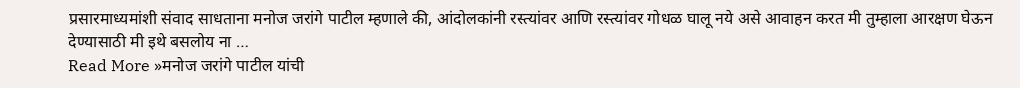प्रसारमाध्यमांशी संवाद साधताना मनोज जरांगे पाटील म्हणाले की, आंदोलकांनी रस्त्यांवर आणि रस्त्यांवर गोधळ घालू नये असे आवाहन करत मी तुम्हाला आरक्षण घेऊन देण्यासाठी मी इथे बसलोय ना …
Read More »मनोज जरांगे पाटील यांची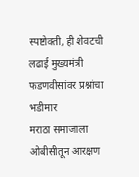स्पष्टोक्ती, ही शेवटची लढाई मुख्यमंत्री फडणवीसांवर प्रश्नांचा भडीमार
मराठा समाजाला ओबीसीतून आरक्षण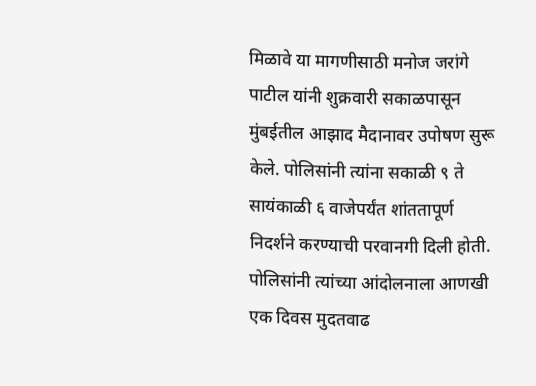मिळावे या मागणीसाठी मनोज जरांगे पाटील यांनी शुक्रवारी सकाळपासून मुंबईतील आझाद मैदानावर उपोषण सुरू केले. पोलिसांनी त्यांना सकाळी ९ ते सायंकाळी ६ वाजेपर्यंत शांततापूर्ण निदर्शने करण्याची परवानगी दिली होती. पोलिसांनी त्यांच्या आंदोलनाला आणखी एक दिवस मुदतवाढ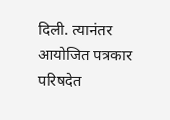दिली. त्यानंतर आयोजित पत्रकार परिषदेत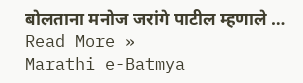बोलताना मनोज जरांगे पाटील म्हणाले …
Read More »
Marathi e-Batmya